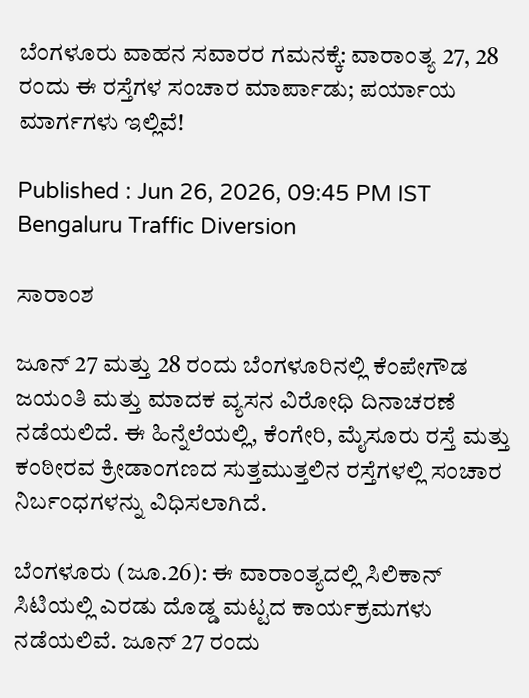ಬೆಂಗಳೂರು ವಾಹನ ಸವಾರರ ಗಮನಕ್ಕೆ: ವಾರಾಂತ್ಯ 27, 28 ರಂದು ಈ ರಸ್ತೆಗಳ ಸಂಚಾರ ಮಾರ್ಪಾಡು; ಪರ್ಯಾಯ ಮಾರ್ಗಗಳು ಇಲ್ಲಿವೆ!

Published : Jun 26, 2026, 09:45 PM IST
Bengaluru Traffic Diversion

ಸಾರಾಂಶ

ಜೂನ್ 27 ಮತ್ತು 28 ರಂದು ಬೆಂಗಳೂರಿನಲ್ಲಿ ಕೆಂಪೇಗೌಡ ಜಯಂತಿ ಮತ್ತು ಮಾದಕ ವ್ಯಸನ ವಿರೋಧಿ ದಿನಾಚರಣೆ ನಡೆಯಲಿದೆ. ಈ ಹಿನ್ನೆಲೆಯಲ್ಲಿ, ಕೆಂಗೇರಿ, ಮೈಸೂರು ರಸ್ತೆ ಮತ್ತು ಕಂಠೀರವ ಕ್ರೀಡಾಂಗಣದ ಸುತ್ತಮುತ್ತಲಿನ ರಸ್ತೆಗಳಲ್ಲಿ ಸಂಚಾರ ನಿರ್ಬಂಧಗಳನ್ನು ವಿಧಿಸಲಾಗಿದೆ.

ಬೆಂಗಳೂರು (ಜೂ.26): ಈ ವಾರಾಂತ್ಯದಲ್ಲಿ ಸಿಲಿಕಾನ್ ಸಿಟಿಯಲ್ಲಿ ಎರಡು ದೊಡ್ಡ ಮಟ್ಟದ ಕಾರ್ಯಕ್ರಮಗಳು ನಡೆಯಲಿವೆ. ಜೂನ್ 27 ರಂದು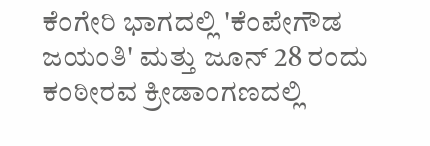ಕೆಂಗೇರಿ ಭಾಗದಲ್ಲಿ 'ಕೆಂಪೇಗೌಡ ಜಯಂತಿ' ಮತ್ತು ಜೂನ್ 28 ರಂದು ಕಂಠೀರವ ಕ್ರೀಡಾಂಗಣದಲ್ಲಿ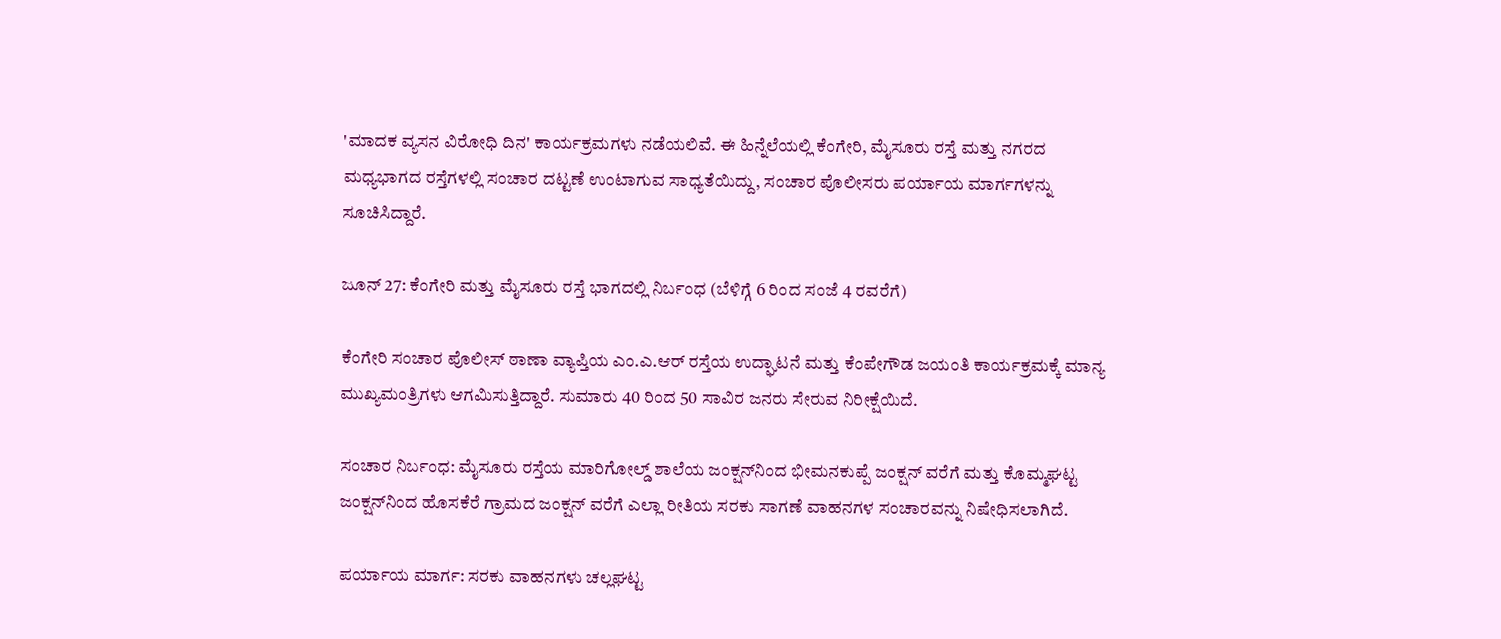'ಮಾದಕ ವ್ಯಸನ ವಿರೋಧಿ ದಿನ' ಕಾರ್ಯಕ್ರಮಗಳು ನಡೆಯಲಿವೆ. ಈ ಹಿನ್ನೆಲೆಯಲ್ಲಿ ಕೆಂಗೇರಿ, ಮೈಸೂರು ರಸ್ತೆ ಮತ್ತು ನಗರದ ಮಧ್ಯಭಾಗದ ರಸ್ತೆಗಳಲ್ಲಿ ಸಂಚಾರ ದಟ್ಟಣೆ ಉಂಟಾಗುವ ಸಾಧ್ಯತೆಯಿದ್ದು, ಸಂಚಾರ ಪೊಲೀಸರು ಪರ್ಯಾಯ ಮಾರ್ಗಗಳನ್ನು ಸೂಚಿಸಿದ್ದಾರೆ.

ಜೂನ್ 27: ಕೆಂಗೇರಿ ಮತ್ತು ಮೈಸೂರು ರಸ್ತೆ ಭಾಗದಲ್ಲಿ ನಿರ್ಬಂಧ (ಬೆಳಿಗ್ಗೆ 6 ರಿಂದ ಸಂಜೆ 4 ರವರೆಗೆ)

ಕೆಂಗೇರಿ ಸಂಚಾರ ಪೊಲೀಸ್ ಠಾಣಾ ವ್ಯಾಪ್ತಿಯ ಎಂ.ಎ.ಆರ್ ರಸ್ತೆಯ ಉದ್ಘಾಟನೆ ಮತ್ತು ಕೆಂಪೇಗೌಡ ಜಯಂತಿ ಕಾರ್ಯಕ್ರಮಕ್ಕೆ ಮಾನ್ಯ ಮುಖ್ಯಮಂತ್ರಿಗಳು ಆಗಮಿಸುತ್ತಿದ್ದಾರೆ. ಸುಮಾರು 40 ರಿಂದ 50 ಸಾವಿರ ಜನರು ಸೇರುವ ನಿರೀಕ್ಷೆಯಿದೆ.

ಸಂಚಾರ ನಿರ್ಬಂಧ: ಮೈಸೂರು ರಸ್ತೆಯ ಮಾರಿಗೋಲ್ಡ್ ಶಾಲೆಯ ಜಂಕ್ಷನ್‌ನಿಂದ ಭೀಮನಕುಪ್ಪೆ ಜಂಕ್ಷನ್ ವರೆಗೆ ಮತ್ತು ಕೊಮ್ಮಘಟ್ಟ ಜಂಕ್ಷನ್‌ನಿಂದ ಹೊಸಕೆರೆ ಗ್ರಾಮದ ಜಂಕ್ಷನ್ ವರೆಗೆ ಎಲ್ಲಾ ರೀತಿಯ ಸರಕು ಸಾಗಣೆ ವಾಹನಗಳ ಸಂಚಾರವನ್ನು ನಿಷೇಧಿಸಲಾಗಿದೆ.

ಪರ್ಯಾಯ ಮಾರ್ಗ: ಸರಕು ವಾಹನಗಳು ಚಲ್ಲಘಟ್ಟ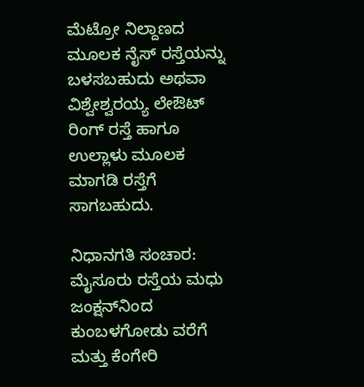ಮೆಟ್ರೋ ನಿಲ್ದಾಣದ ಮೂಲಕ ನೈಸ್ ರಸ್ತೆಯನ್ನು ಬಳಸಬಹುದು ಅಥವಾ ವಿಶ್ವೇಶ್ವರಯ್ಯ ಲೇಔಟ್ ರಿಂಗ್ ರಸ್ತೆ ಹಾಗೂ ಉಲ್ಲಾಳು ಮೂಲಕ ಮಾಗಡಿ ರಸ್ತೆಗೆ ಸಾಗಬಹುದು.

ನಿಧಾನಗತಿ ಸಂಚಾರ: ಮೈಸೂರು ರಸ್ತೆಯ ಮಧು ಜಂಕ್ಷನ್‌ನಿಂದ ಕುಂಬಳಗೋಡು ವರೆಗೆ ಮತ್ತು ಕೆಂಗೇರಿ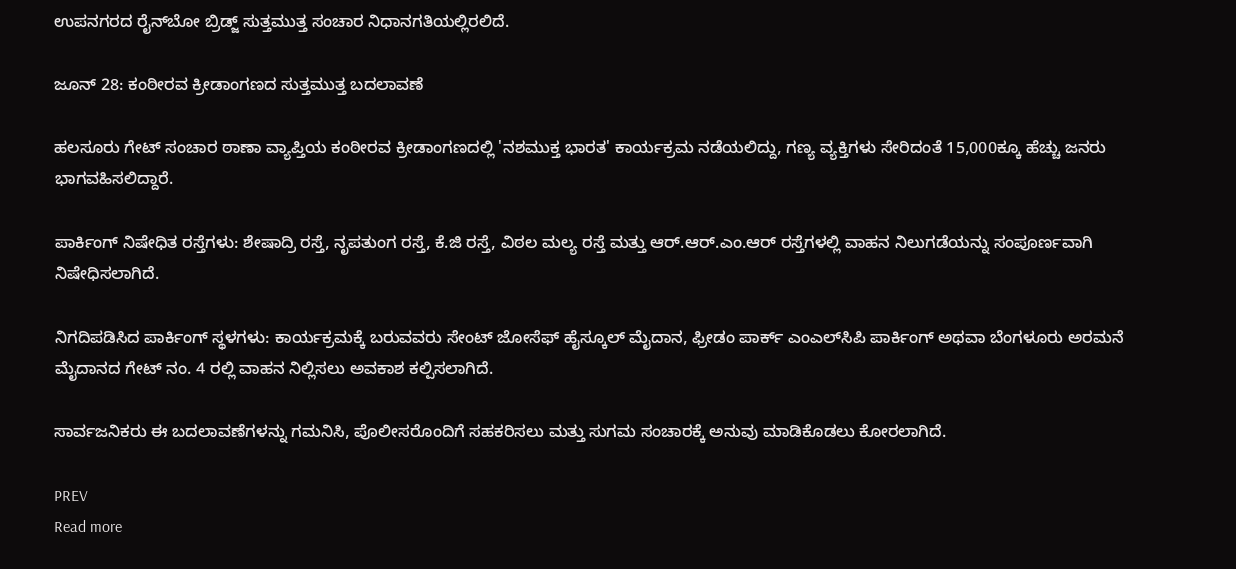ಉಪನಗರದ ರೈನ್‌ಬೋ ಬ್ರಿಡ್ಜ್ ಸುತ್ತಮುತ್ತ ಸಂಚಾರ ನಿಧಾನಗತಿಯಲ್ಲಿರಲಿದೆ.

ಜೂನ್ 28: ಕಂಠೀರವ ಕ್ರೀಡಾಂಗಣದ ಸುತ್ತಮುತ್ತ ಬದಲಾವಣೆ

ಹಲಸೂರು ಗೇಟ್ ಸಂಚಾರ ಠಾಣಾ ವ್ಯಾಪ್ತಿಯ ಕಂಠೀರವ ಕ್ರೀಡಾಂಗಣದಲ್ಲಿ 'ನಶಮುಕ್ತ ಭಾರತ' ಕಾರ್ಯಕ್ರಮ ನಡೆಯಲಿದ್ದು, ಗಣ್ಯ ವ್ಯಕ್ತಿಗಳು ಸೇರಿದಂತೆ 15,000ಕ್ಕೂ ಹೆಚ್ಚು ಜನರು ಭಾಗವಹಿಸಲಿದ್ದಾರೆ.

ಪಾರ್ಕಿಂಗ್ ನಿಷೇಧಿತ ರಸ್ತೆಗಳು: ಶೇಷಾದ್ರಿ ರಸ್ತೆ, ನೃಪತುಂಗ ರಸ್ತೆ, ಕೆ.ಜಿ ರಸ್ತೆ, ವಿಠಲ ಮಲ್ಯ ರಸ್ತೆ ಮತ್ತು ಆರ್.ಆರ್.ಎಂ.ಆರ್ ರಸ್ತೆಗಳಲ್ಲಿ ವಾಹನ ನಿಲುಗಡೆಯನ್ನು ಸಂಪೂರ್ಣವಾಗಿ ನಿಷೇಧಿಸಲಾಗಿದೆ.

ನಿಗದಿಪಡಿಸಿದ ಪಾರ್ಕಿಂಗ್ ಸ್ಥಳಗಳು: ಕಾರ್ಯಕ್ರಮಕ್ಕೆ ಬರುವವರು ಸೇಂಟ್ ಜೋಸೆಫ್ ಹೈಸ್ಕೂಲ್ ಮೈದಾನ, ಫ್ರೀಡಂ ಪಾರ್ಕ್ ಎಂಎಲ್‌ಸಿಪಿ ಪಾರ್ಕಿಂಗ್ ಅಥವಾ ಬೆಂಗಳೂರು ಅರಮನೆ ಮೈದಾನದ ಗೇಟ್ ನಂ. 4 ರಲ್ಲಿ ವಾಹನ ನಿಲ್ಲಿಸಲು ಅವಕಾಶ ಕಲ್ಪಿಸಲಾಗಿದೆ.

ಸಾರ್ವಜನಿಕರು ಈ ಬದಲಾವಣೆಗಳನ್ನು ಗಮನಿಸಿ, ಪೊಲೀಸರೊಂದಿಗೆ ಸಹಕರಿಸಲು ಮತ್ತು ಸುಗಮ ಸಂಚಾರಕ್ಕೆ ಅನುವು ಮಾಡಿಕೊಡಲು ಕೋರಲಾಗಿದೆ.

PREV
Read more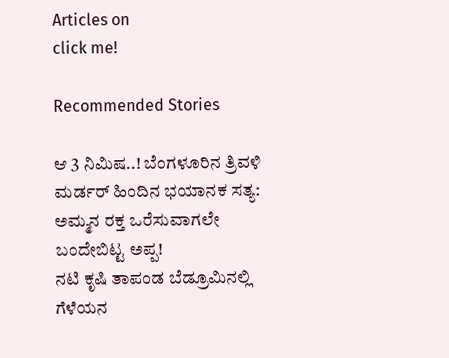Articles on
click me!

Recommended Stories

ಆ 3 ನಿಮಿಷ..! ಬೆಂಗಳೂರಿನ ತ್ರಿವಳಿ ಮರ್ಡರ್ ಹಿಂದಿನ ಭಯಾನಕ ಸತ್ಯ: ಅಮ್ಮನ ರಕ್ತ ಒರೆಸುವಾಗಲೇ ಬಂದೇಬಿಟ್ಟ ಅಪ್ಪ!
ನಟಿ ಕೃಷಿ ತಾಪಂಡ ಬೆಡ್ರೂಮಿನಲ್ಲಿ ಗೆಳೆಯನ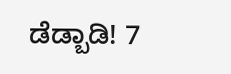ಡೆಡ್ಬಾಡಿ! 7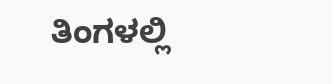ತಿಂಗಳಲ್ಲಿ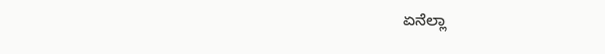ಏನೆಲ್ಲಾ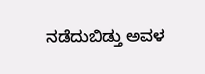ನಡೆದುಬಿಡ್ತು ಅವಳ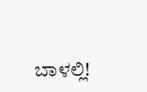ಬಾಳಲ್ಲಿ!